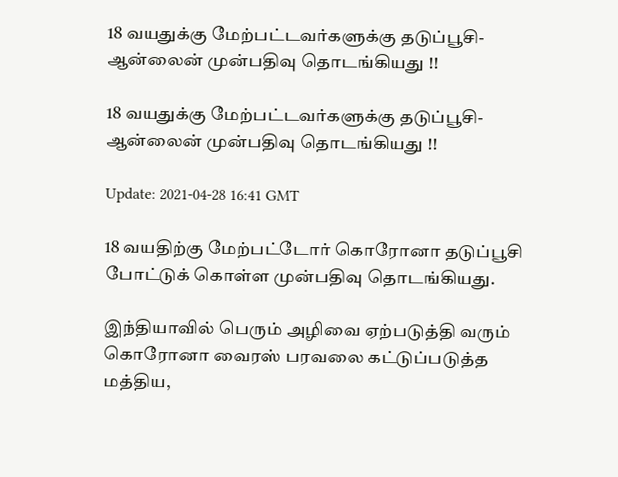18 வயதுக்கு மேற்பட்டவர்களுக்கு தடுப்பூசி- ஆன்லைன் முன்பதிவு தொடங்கியது !!

18 வயதுக்கு மேற்பட்டவர்களுக்கு தடுப்பூசி- ஆன்லைன் முன்பதிவு தொடங்கியது !!

Update: 2021-04-28 16:41 GMT

18 வயதிற்கு மேற்பட்டோர் கொரோனா தடுப்பூசி போட்டுக் கொள்ள முன்பதிவு தொடங்கியது.

இந்தியாவில் பெரும் அழிவை ஏற்படுத்தி வரும் கொரோனா வைரஸ் பரவலை கட்டுப்படுத்த மத்திய,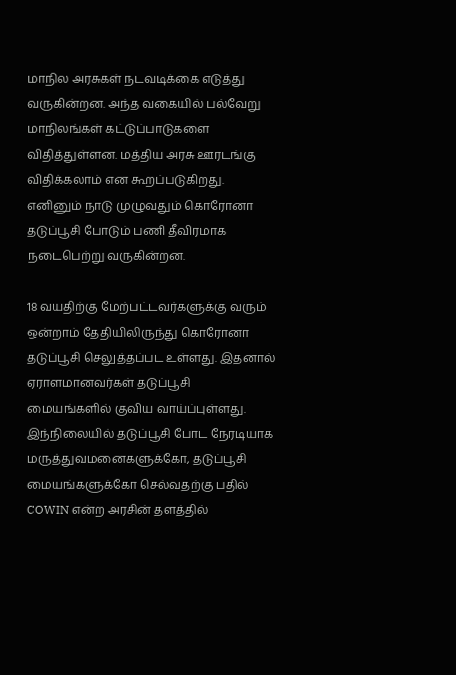மாநில அரசுகள் நடவடிக்கை எடுத்து வருகின்றன. அந்த வகையில் பல்வேறு மாநிலங்கள் கட்டுப்பாடுகளை விதித்துள்ளன. மத்திய அரசு ஊரடங்கு விதிக்கலாம் என கூறப்படுகிறது. எனினும் நாடு முழுவதும் கொரோனா தடுப்பூசி போடும் பணி தீவிரமாக நடைபெற்று வருகின்றன.

18 வயதிற்கு மேற்பட்டவர்களுக்கு வரும் ஒன்றாம் தேதியிலிருந்து கொரோனா தடுப்பூசி செலுத்தப்பட உள்ளது. இதனால் ஏராளமானவர்கள் தடுப்பூசி மையங்களில் குவிய வாய்ப்புள்ளது. இந்நிலையில் தடுப்பூசி போட நேரடியாக மருத்துவமனைகளுக்கோ, தடுப்பூசி மையங்களுக்கோ செல்வதற்கு பதில் COWIN என்ற அரசின் தளத்தில்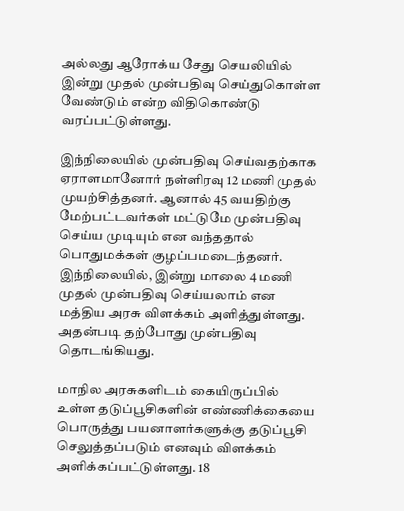அல்லது ஆரோக்ய சேது செயலியில் இன்று முதல் முன்பதிவு செய்துகொள்ள வேண்டும் என்ற விதிகொண்டு வரப்பட்டுள்ளது.

இந்நிலையில் முன்பதிவு செய்வதற்காக ஏராளமானோர் நள்ளிரவு 12 மணி முதல் முயற்சித்தனர். ஆனால் 45 வயதிற்கு மேற்பட்டவர்கள் மட்டுமே முன்பதிவு செய்ய முடியும் என வந்ததால் பொதுமக்கள் குழப்பமடைந்தனர். இந்நிலையில், இன்று மாலை 4 மணி முதல் முன்பதிவு செய்யலாம் என மத்திய அரசு விளக்கம் அளித்துள்ளது. அதன்படி தற்போது முன்பதிவு தொடங்கியது.

மாநில அரசுகளிடம் கையிருப்பில் உள்ள தடுப்பூசிகளின் எண்ணிக்கையை பொருத்து பயனாளர்களுக்கு தடுப்பூசி செலுத்தப்படும் எனவும் விளக்கம் அளிக்கப்பட்டுள்ளது. 18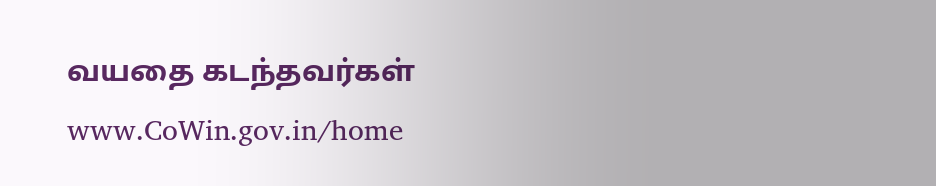வயதை கடந்தவர்கள் www.CoWin.gov.in/home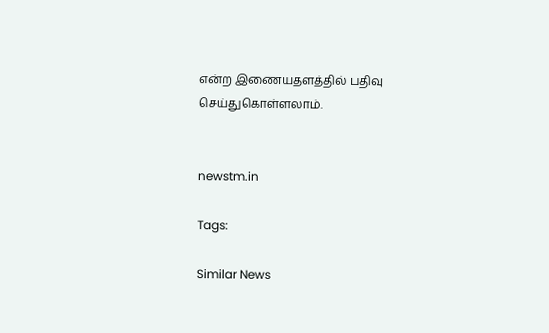என்ற இணையதளத்தில் பதிவு செய்துகொள்ளலாம்.


newstm.in

Tags:

Similar News